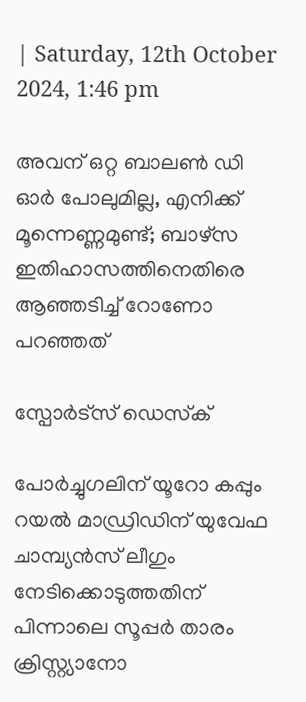| Saturday, 12th October 2024, 1:46 pm

അവന് ഒറ്റ ബാലണ്‍ ഡി ഓര്‍ പോലുമില്ല, എനിക്ക് മൂന്നെണ്ണമുണ്ട്; ബാഴ്‌സ ഇതിഹാസത്തിനെതിരെ ആഞ്ഞടിച്ച് റോണോ പറഞ്ഞത്

സ്പോര്‍ട്സ് ഡെസ്‌ക്

പോര്‍ച്ചുഗലിന് യൂറോ കപ്പും റയല്‍ മാഡ്രിഡിന് യുവേഫ ചാമ്പ്യന്‍സ് ലീഗും നേടിക്കൊടുത്തതിന് പിന്നാലെ സൂപ്പര്‍ താരം ക്രിസ്റ്റ്യാനോ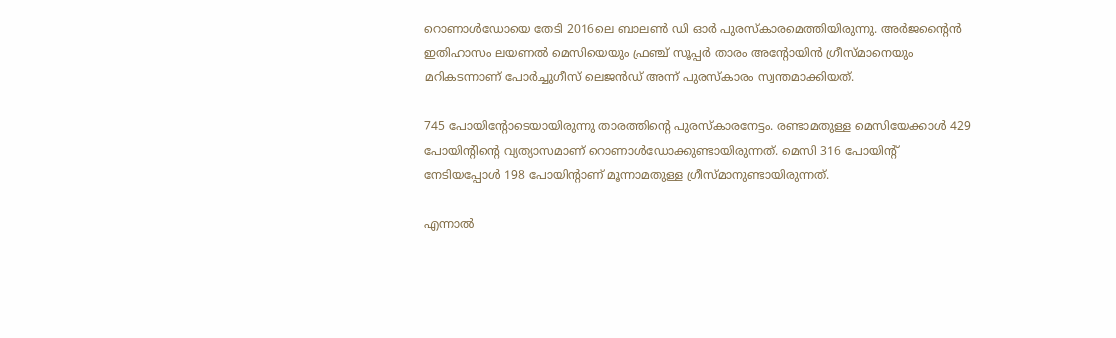റൊണാള്‍ഡോയെ തേടി 2016ലെ ബാലണ്‍ ഡി ഓര്‍ പുരസ്‌കാരമെത്തിയിരുന്നു. അര്‍ജന്റൈന്‍ ഇതിഹാസം ലയണല്‍ മെസിയെയും ഫ്രഞ്ച് സൂപ്പര്‍ താരം അന്റോയിന്‍ ഗ്രീസ്മാനെയും മറികടന്നാണ് പോര്‍ച്ചുഗീസ് ലെജന്‍ഡ് അന്ന് പുരസ്‌കാരം സ്വന്തമാക്കിയത്.

745 പോയിന്റോടെയായിരുന്നു താരത്തിന്റെ പുരസ്‌കാരനേട്ടം. രണ്ടാമതുള്ള മെസിയേക്കാള്‍ 429 പോയിന്റിന്റെ വ്യത്യാസമാണ് റൊണാള്‍ഡോക്കുണ്ടായിരുന്നത്. മെസി 316 പോയിന്റ് നേടിയപ്പോള്‍ 198 പോയിന്റാണ് മൂന്നാമതുള്ള ഗ്രീസ്മാനുണ്ടായിരുന്നത്.

എന്നാല്‍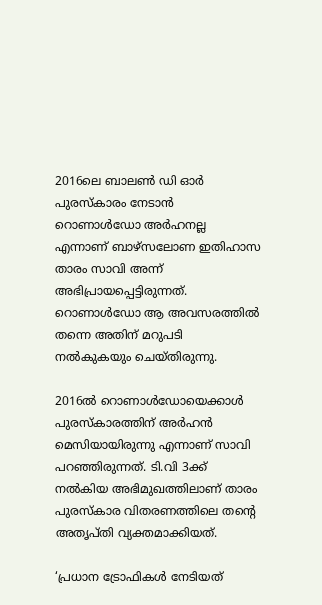2016ലെ ബാലണ്‍ ഡി ഓര്‍ പുരസ്‌കാരം നേടാന്‍ റൊണാള്‍ഡോ അര്‍ഹനല്ല എന്നാണ് ബാഴ്‌സലോണ ഇതിഹാസ താരം സാവി അന്ന് അഭിപ്രായപ്പെട്ടിരുന്നത്. റൊണാള്‍ഡോ ആ അവസരത്തില്‍ തന്നെ അതിന് മറുപടി നല്‍കുകയും ചെയ്തിരുന്നു.

2016ല്‍ റൊണാള്‍ഡോയെക്കാള്‍ പുരസ്‌കാരത്തിന് അര്‍ഹന്‍ മെസിയായിരുന്നു എന്നാണ് സാവി പറഞ്ഞിരുന്നത്. ടി.വി 3ക്ക് നല്‍കിയ അഭിമുഖത്തിലാണ് താരം പുരസ്‌കാര വിതരണത്തിലെ തന്റെ അതൃപ്തി വ്യക്തമാക്കിയത്.

‘പ്രധാന ട്രോഫികള്‍ നേടിയത്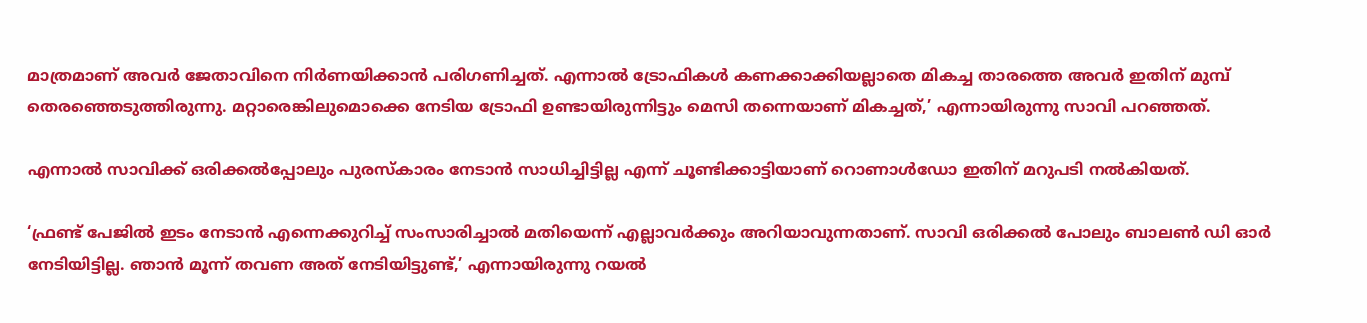മാത്രമാണ് അവര്‍ ജേതാവിനെ നിര്‍ണയിക്കാന്‍ പരിഗണിച്ചത്. എന്നാല്‍ ട്രോഫികള്‍ കണക്കാക്കിയല്ലാതെ മികച്ച താരത്തെ അവര്‍ ഇതിന് മുമ്പ് തെരഞ്ഞെടുത്തിരുന്നു. മറ്റാരെങ്കിലുമൊക്കെ നേടിയ ട്രോഫി ഉണ്ടായിരുന്നിട്ടും മെസി തന്നെയാണ് മികച്ചത്,’ എന്നായിരുന്നു സാവി പറഞ്ഞത്.

എന്നാല്‍ സാവിക്ക് ഒരിക്കല്‍പ്പോലും പുരസ്‌കാരം നേടാന്‍ സാധിച്ചിട്ടില്ല എന്ന് ചൂണ്ടിക്കാട്ടിയാണ് റൊണാള്‍ഡോ ഇതിന് മറുപടി നല്‍കിയത്.

‘ഫ്രണ്ട് പേജില്‍ ഇടം നേടാന്‍ എന്നെക്കുറിച്ച് സംസാരിച്ചാല്‍ മതിയെന്ന് എല്ലാവര്‍ക്കും അറിയാവുന്നതാണ്. സാവി ഒരിക്കല്‍ പോലും ബാലണ്‍ ഡി ഓര്‍ നേടിയിട്ടില്ല. ഞാന്‍ മൂന്ന് തവണ അത് നേടിയിട്ടുണ്ട്,’ എന്നായിരുന്നു റയല്‍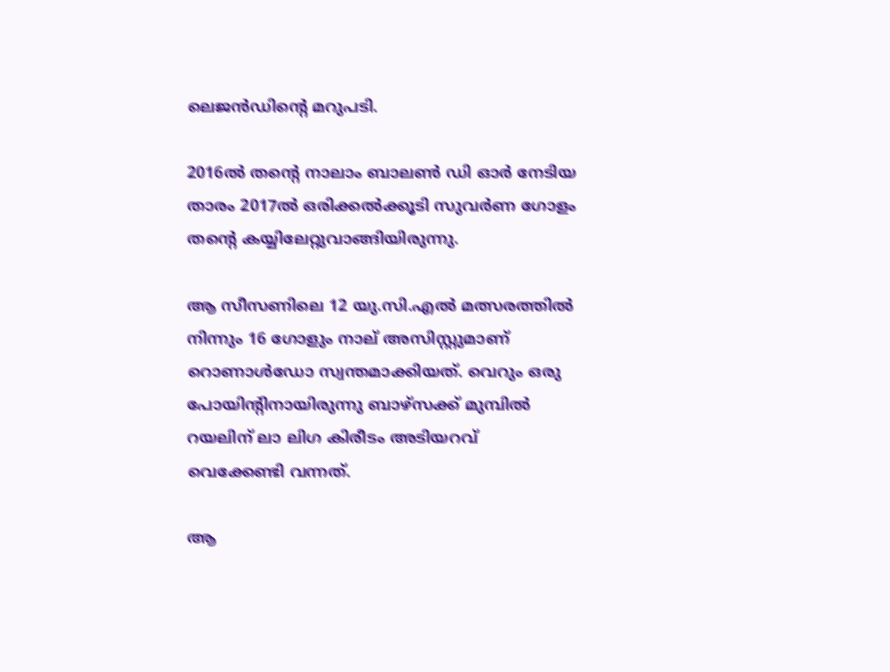ലെജന്‍ഡിന്റെ മറുപടി.

2016ല്‍ തന്റെ നാലാം ബാലണ്‍ ഡി ഓര്‍ നേടിയ താരം 2017ല്‍ ഒരിക്കല്‍ക്കൂടി സുവര്‍ണ ഗോളം തന്റെ കയ്യിലേറ്റുവാങ്ങിയിരുന്നു.

ആ സീസണിലെ 12 യു.സി.എല്‍ മത്സരത്തില്‍ നിന്നും 16 ഗോളും നാല് അസിസ്റ്റുമാണ് റൊണാള്‍ഡോ സ്വന്തമാക്കിയത്. വെറും ഒരു പോയിന്റിനായിരുന്നു ബാഴ്‌സക്ക് മുമ്പില്‍ റയലിന് ലാ ലിഗ കിരീടം അടിയറവ് വെക്കേണ്ടി വന്നത്.

ആ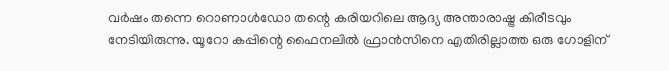വര്‍ഷം തന്നെ റൊണാള്‍ഡോ തന്റെ കരിയറിലെ ആദ്യ അന്താരാഷ്ട്ര കിരീടവും നേടിയിരുന്നു. യൂറോ കപ്പിന്റെ ഫൈനലില്‍ ഫ്രാന്‍സിനെ എതിരില്ലാത്ത ഒരു ഗോളിന്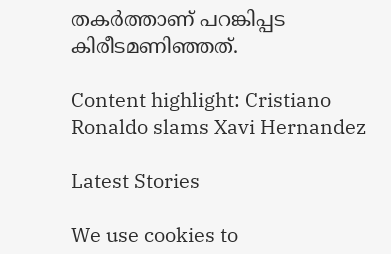തകര്‍ത്താണ് പറങ്കിപ്പട കിരീടമണിഞ്ഞത്.

Content highlight: Cristiano Ronaldo slams Xavi Hernandez

Latest Stories

We use cookies to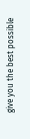give you the best possible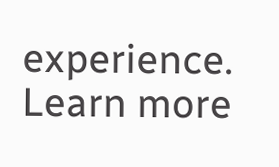experience. Learn more